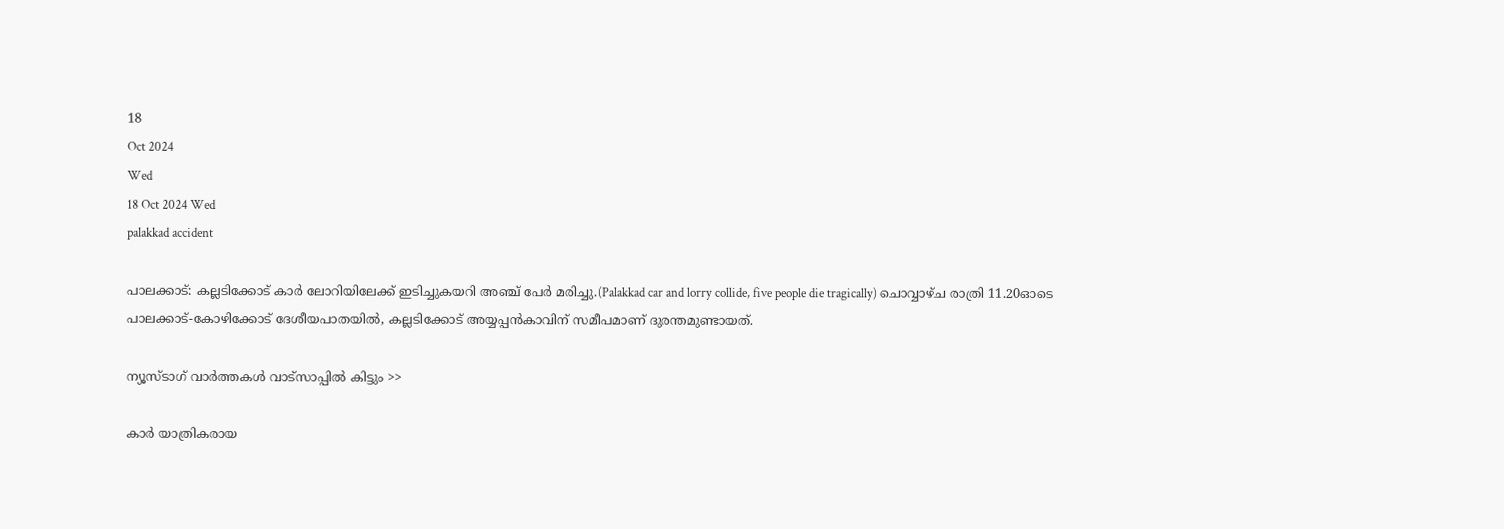18
Oct 2024
Wed
18 Oct 2024 Wed
palakkad accident

പാലക്കാട്: കല്ലടിക്കോട് കാര്‍ ലോറിയിലേക്ക് ഇടിച്ചുകയറി അഞ്ച് പേര്‍ മരിച്ചു.(Palakkad car and lorry collide, five people die tragically) ചൊവ്വാഴ്ച രാത്രി 11.20ഓടെ പാലക്കാട്-കോഴിക്കോട് ദേശീയപാതയില്‍, കല്ലടിക്കോട് അയ്യപ്പന്‍കാവിന് സമീപമാണ് ദുരന്തമുണ്ടായത്.

ന്യൂസ്ടാഗ് വാര്‍ത്തകള്‍ വാട്‌സാപ്പില്‍ കിട്ടും >>

കാര്‍ യാത്രികരായ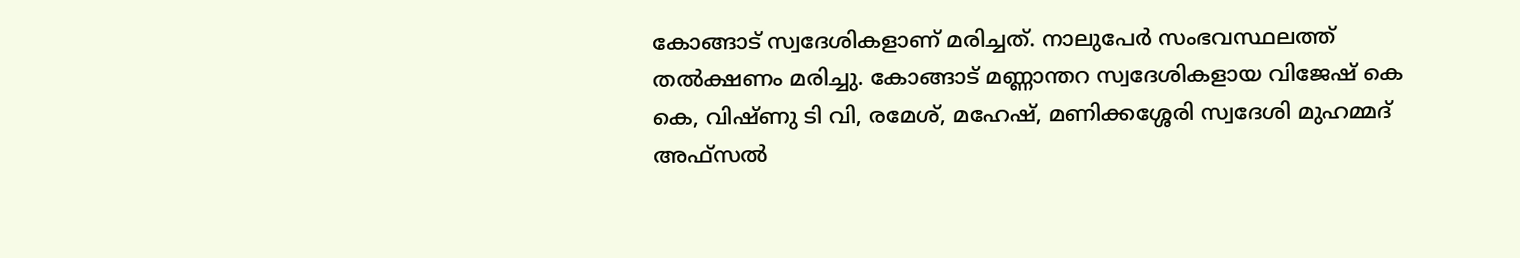കോങ്ങാട് സ്വദേശികളാണ് മരിച്ചത്. നാലുപേര്‍ സംഭവസ്ഥലത്ത് തല്‍ക്ഷണം മരിച്ചു. കോങ്ങാട് മണ്ണാന്തറ സ്വദേശികളായ വിജേഷ് കെ കെ, വിഷ്ണു ടി വി, രമേശ്, മഹേഷ്, മണിക്കശ്ശേരി സ്വദേശി മുഹമ്മദ് അഫ്‌സല്‍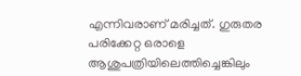എന്നിവരാണ് മരിച്ചത്. ഗുരുതര പരിക്കേറ്റ ഒരാളെ ആശുപത്രിയിലെത്തിച്ചെങ്കിലും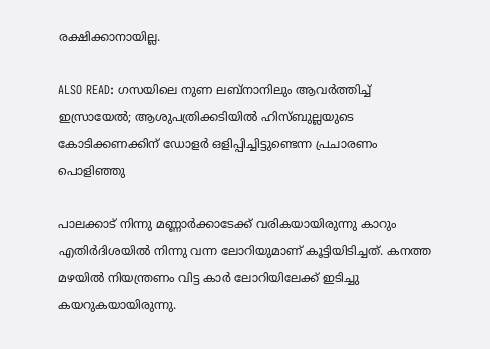രക്ഷിക്കാനായില്ല.

ALSO READ: ഗസയിലെ നുണ ലബ്‌നാനിലും ആവര്‍ത്തിച്ച് ഇസ്രായേല്‍; ആശുപത്രിക്കടിയില്‍ ഹിസ്ബുല്ലയുടെ കോടിക്കണക്കിന് ഡോളര്‍ ഒളിപ്പിച്ചിട്ടുണ്ടെന്ന പ്രചാരണം പൊളിഞ്ഞു

പാലക്കാട് നിന്നു മണ്ണാര്‍ക്കാടേക്ക് വരികയായിരുന്നു കാറും എതിര്‍ദിശയില്‍ നിന്നു വന്ന ലോറിയുമാണ് കൂട്ടിയിടിച്ചത്. കനത്ത മഴയില്‍ നിയന്ത്രണം വിട്ട കാര്‍ ലോറിയിലേക്ക് ഇടിച്ചു കയറുകയായിരുന്നു.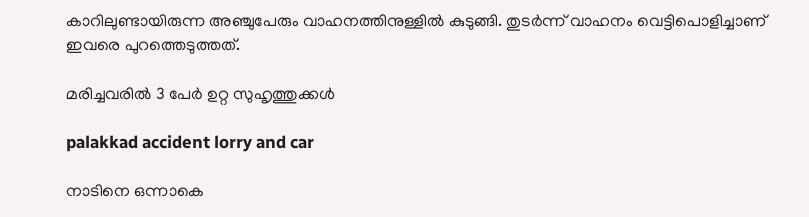കാറിലുണ്ടായിരുന്ന അഞ്ചുപേരും വാഹനത്തിനുള്ളില്‍ കുടുങ്ങി. തുടര്‍ന്ന് വാഹനം വെട്ടിപൊളിച്ചാണ് ഇവരെ പുറത്തെടുത്തത്.

മരിച്ചവരില്‍ 3 പേര്‍ ഉറ്റ സുഹൃത്തുക്കള്‍

palakkad accident lorry and car

നാടിനെ ഒന്നാകെ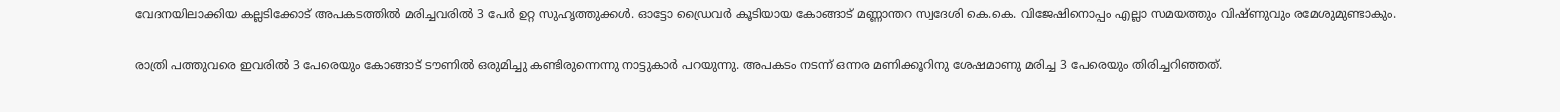വേദനയിലാക്കിയ കല്ലടിക്കോട് അപകടത്തില്‍ മരിച്ചവരില്‍ 3 പേര്‍ ഉറ്റ സുഹൃത്തുക്കള്‍. ഓട്ടോ ഡ്രൈവര്‍ കൂടിയായ കോങ്ങാട് മണ്ണാന്തറ സ്വദേശി കെ.കെ. വിജേഷിനൊപ്പം എല്ലാ സമയത്തും വിഷ്ണുവും രമേശുമുണ്ടാകും.

രാത്രി പത്തുവരെ ഇവരില്‍ 3 പേരെയും കോങ്ങാട് ടൗണില്‍ ഒരുമിച്ചു കണ്ടിരുന്നെന്നു നാട്ടുകാര്‍ പറയുന്നു. അപകടം നടന്ന് ഒന്നര മണിക്കൂറിനു ശേഷമാണു മരിച്ച 3 പേരെയും തിരിച്ചറിഞ്ഞത്.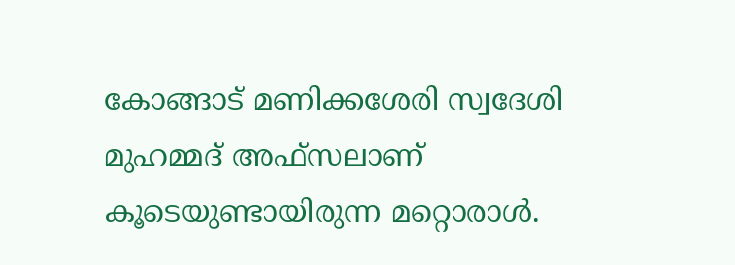കോങ്ങാട് മണിക്കശേരി സ്വദേശി മുഹമ്മദ് അഫ്‌സലാണ് കൂടെയുണ്ടായിരുന്ന മറ്റൊരാള്‍.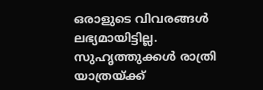ഒരാളുടെ വിവരങ്ങള്‍ ലഭ്യമായിട്ടില്ല. സുഹൃത്തുക്കള്‍ രാത്രി യാത്രയ്ക്ക്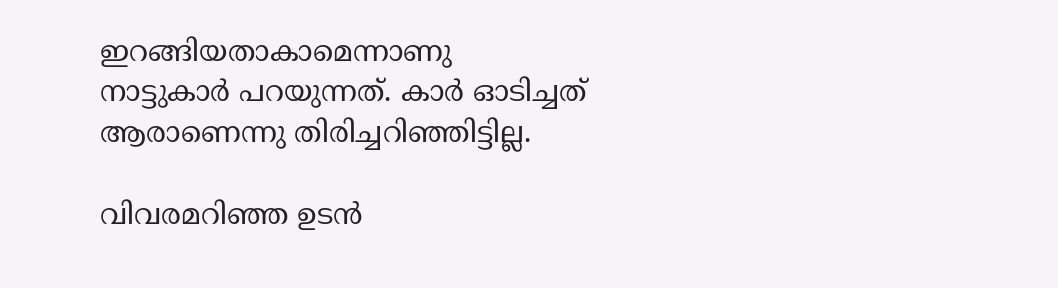ഇറങ്ങിയതാകാമെന്നാണു നാട്ടുകാര്‍ പറയുന്നത്. കാര്‍ ഓടിച്ചത് ആരാണെന്നു തിരിച്ചറിഞ്ഞിട്ടില്ല.

വിവരമറിഞ്ഞ ഉടന്‍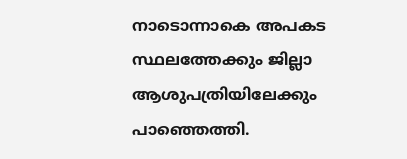നാടൊന്നാകെ അപകട സ്ഥലത്തേക്കും ജില്ലാ ആശുപത്രിയിലേക്കും പാഞ്ഞെത്തി.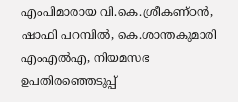എംപിമാരായ വി.കെ.ശ്രീകണ്ഠന്‍, ഷാഫി പറമ്പില്‍, കെ.ശാന്തകുമാരി എംഎല്‍എ, നിയമസഭ ഉപതിരഞ്ഞെടുപ്പ്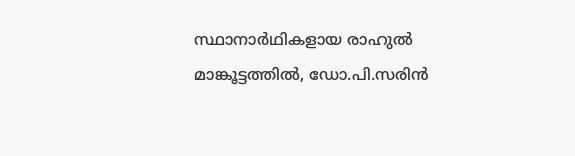സ്ഥാനാര്‍ഥികളായ രാഹുല്‍ മാങ്കൂട്ടത്തില്‍, ഡോ.പി.സരിന്‍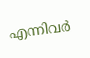എന്നിവര്‍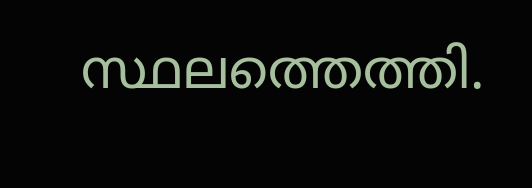സ്ഥലത്തെത്തി.